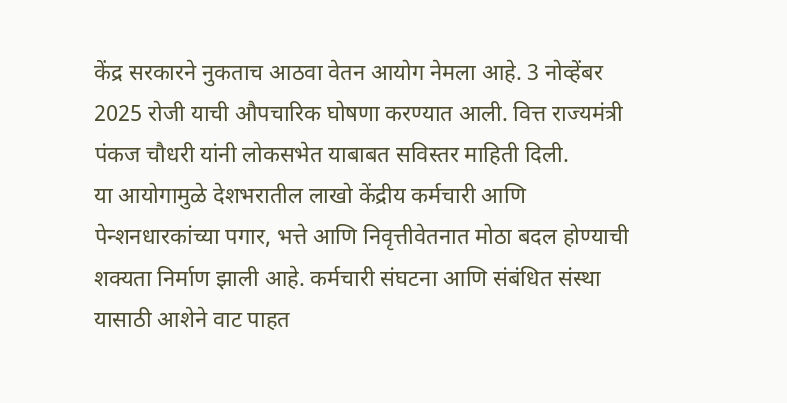केंद्र सरकारने नुकताच आठवा वेतन आयोग नेमला आहे. 3 नोव्हेंबर 2025 रोजी याची औपचारिक घोषणा करण्यात आली. वित्त राज्यमंत्री पंकज चौधरी यांनी लोकसभेत याबाबत सविस्तर माहिती दिली.
या आयोगामुळे देशभरातील लाखो केंद्रीय कर्मचारी आणि पेन्शनधारकांच्या पगार, भत्ते आणि निवृत्तीवेतनात मोठा बदल होण्याची शक्यता निर्माण झाली आहे. कर्मचारी संघटना आणि संबंधित संस्था यासाठी आशेने वाट पाहत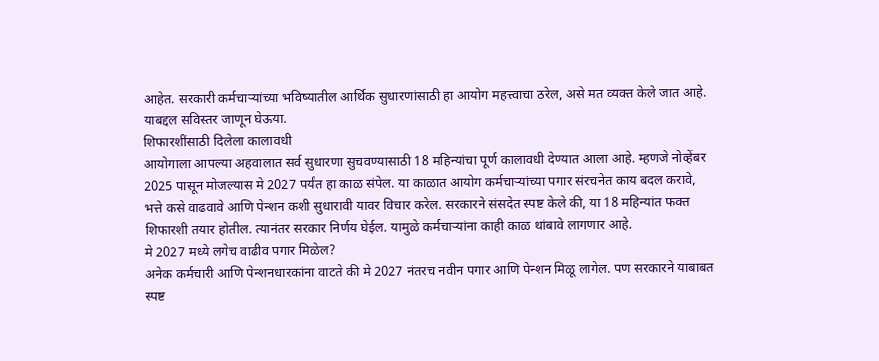आहेत. सरकारी कर्मचाऱ्यांच्या भविष्यातील आर्थिक सुधारणांसाठी हा आयोग महत्त्वाचा ठरेल, असे मत व्यक्त केले जात आहे. याबद्दल सविस्तर जाणून घेऊया.
शिफारशींसाठी दिलेला कालावधी
आयोगाला आपल्या अहवालात सर्व सुधारणा सुचवण्यासाठी 18 महिन्यांचा पूर्ण कालावधी देण्यात आला आहे. म्हणजे नोव्हेंबर 2025 पासून मोजल्यास मे 2027 पर्यंत हा काळ संपेल. या काळात आयोग कर्मचाऱ्यांच्या पगार संरचनेत काय बदल करावे, भत्ते कसे वाढवावे आणि पेन्शन कशी सुधारावी यावर विचार करेल. सरकारने संसदेत स्पष्ट केले की, या 18 महिन्यांत फक्त शिफारशी तयार होतील. त्यानंतर सरकार निर्णय घेईल. यामुळे कर्मचाऱ्यांना काही काळ थांबावे लागणार आहे.
मे 2027 मध्ये लगेच वाढीव पगार मिळेल?
अनेक कर्मचारी आणि पेन्शनधारकांना वाटते की मे 2027 नंतरच नवीन पगार आणि पेन्शन मिळू लागेल. पण सरकारने याबाबत स्पष्ट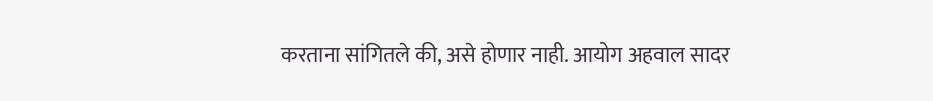करताना सांगितले की, असे होणार नाही. आयोग अहवाल सादर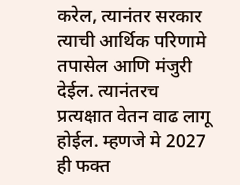करेल, त्यानंतर सरकार त्याची आर्थिक परिणामे तपासेल आणि मंजुरी देईल. त्यानंतरच प्रत्यक्षात वेतन वाढ लागू होईल. म्हणजे मे 2027 ही फक्त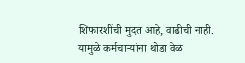शिफारशींची मुदत आहे, वाढीची नाही. यामुळे कर्मचाऱ्यांना थोडा वेळ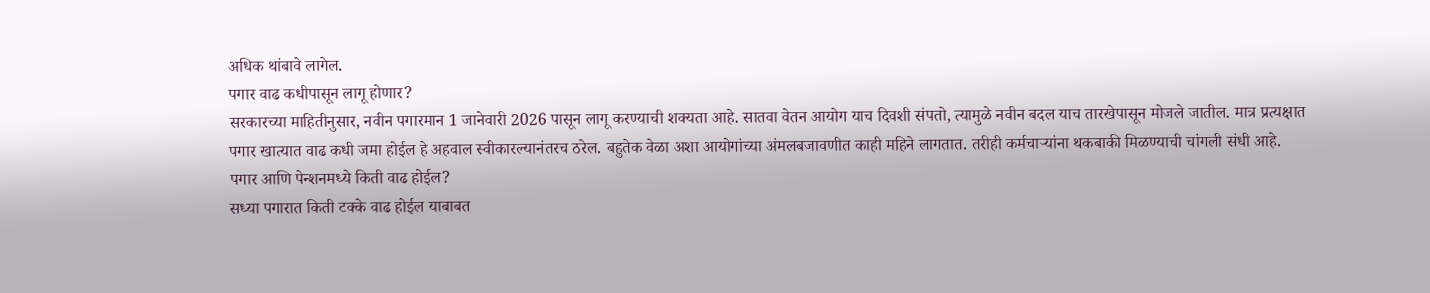अधिक थांबावे लागेल.
पगार वाढ कधीपासून लागू होणार?
सरकारच्या माहितीनुसार, नवीन पगारमान 1 जानेवारी 2026 पासून लागू करण्याची शक्यता आहे. सातवा वेतन आयोग याच दिवशी संपतो, त्यामुळे नवीन बदल याच तारखेपासून मोजले जातील. मात्र प्रत्यक्षात पगार खात्यात वाढ कधी जमा होईल हे अहवाल स्वीकारल्यानंतरच ठरेल. बहुतेक वेळा अशा आयोगांच्या अंमलबजावणीत काही महिने लागतात. तरीही कर्मचाऱ्यांना थकबाकी मिळण्याची चांगली संधी आहे.
पगार आणि पेन्शनमध्ये किती वाढ होईल?
सध्या पगारात किती टक्के वाढ होईल याबाबत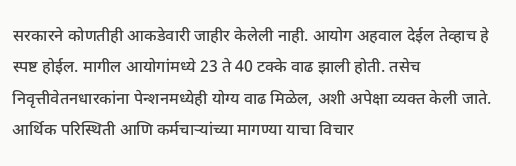सरकारने कोणतीही आकडेवारी जाहीर केलेली नाही. आयोग अहवाल देईल तेव्हाच हे स्पष्ट होईल. मागील आयोगांमध्ये 23 ते 40 टक्के वाढ झाली होती. तसेच निवृत्तीवेतनधारकांना पेन्शनमध्येही योग्य वाढ मिळेल, अशी अपेक्षा व्यक्त केली जाते. आर्थिक परिस्थिती आणि कर्मचाऱ्यांच्या मागण्या याचा विचार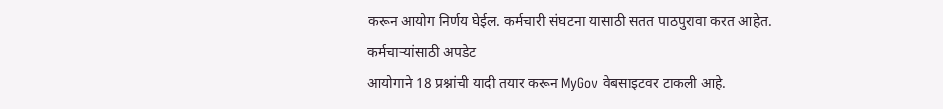करून आयोग निर्णय घेईल. कर्मचारी संघटना यासाठी सतत पाठपुरावा करत आहेत.
कर्मचाऱ्यांसाठी अपडेट
आयोगाने 18 प्रश्नांची यादी तयार करून MyGov वेबसाइटवर टाकली आहे.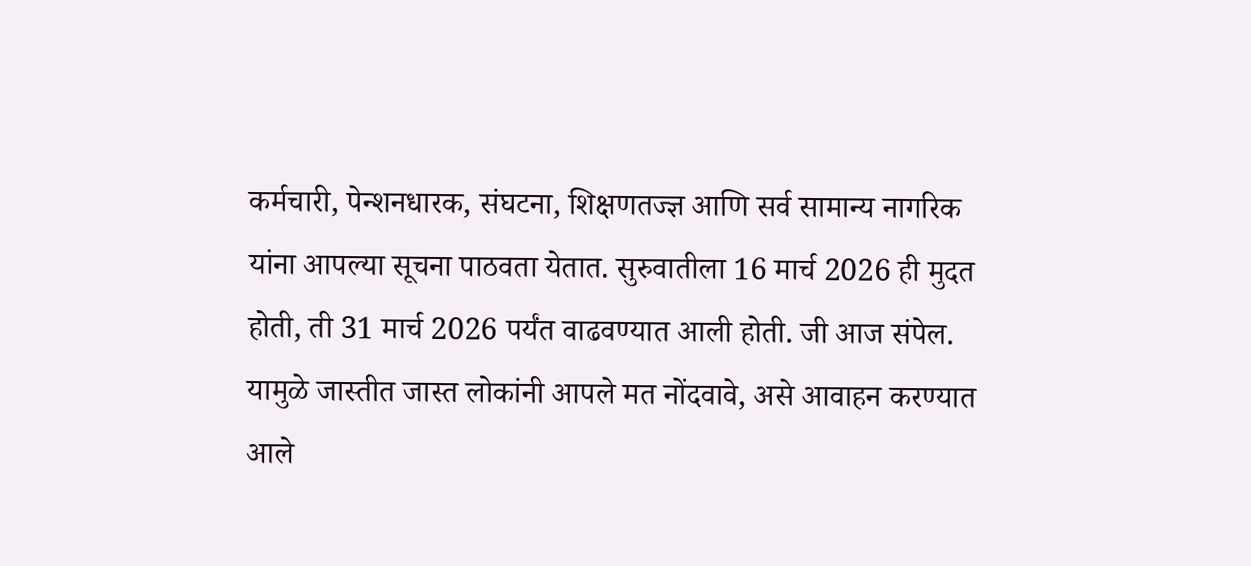कर्मचारी, पेन्शनधारक, संघटना, शिक्षणतज्ज्ञ आणि सर्व सामान्य नागरिक यांना आपल्या सूचना पाठवता येतात. सुरुवातीला 16 मार्च 2026 ही मुदत होती, ती 31 मार्च 2026 पर्यंत वाढवण्यात आली होती. जी आज संपेल. यामुळे जास्तीत जास्त लोकांनी आपले मत नोंदवावे, असे आवाहन करण्यात आले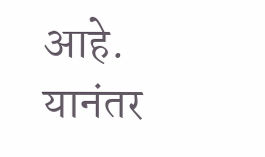आहे. यानंतर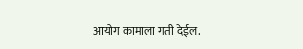आयोग कामाला गती देईल.